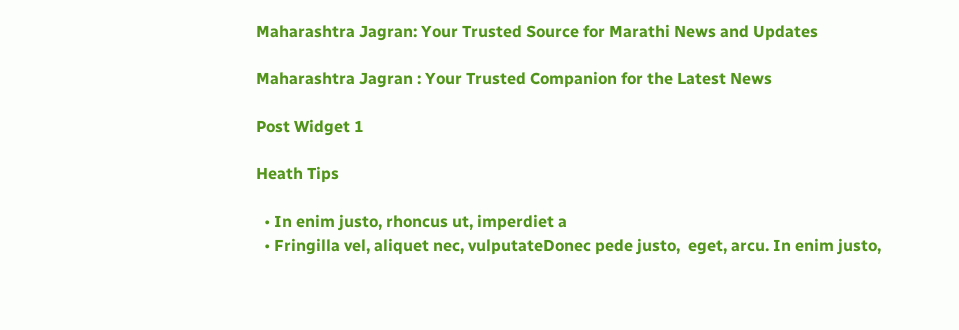Maharashtra Jagran: Your Trusted Source for Marathi News and Updates

Maharashtra Jagran : Your Trusted Companion for the Latest News

Post Widget 1

Heath Tips

  • In enim justo, rhoncus ut, imperdiet a
  • Fringilla vel, aliquet nec, vulputateDonec pede justo,  eget, arcu. In enim justo,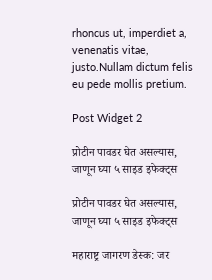rhoncus ut, imperdiet a, venenatis vitae, justo.Nullam dictum felis eu pede mollis pretium.

Post Widget 2

प्रोटीन पावडर घेत असल्यास, जाणून घ्या ५ साइड इफेक्ट्स

प्रोटीन पावडर घेत असल्यास, जाणून घ्या ५ साइड इफेक्ट्स

महाराष्ट्र जागरण डेस्क: जर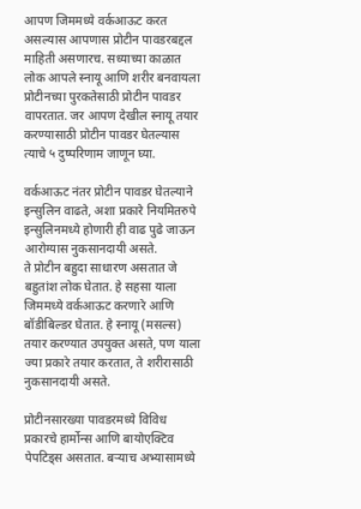आपण जिममध्ये वर्कआऊट करत असल्यास आपणास प्रोटीन पावडरबद्दल माहिती असणारच. सध्याच्या काळात लोक आपले स्नायू आणि शरीर बनवायला प्रोटीनच्या पुरकतेसाठी प्रोटीन पावडर वापरतात. जर आपण देखील स्नायू तयार करण्यासाठी प्रोटीन पावडर घेतल्यास त्याचे ५ दुष्परिणाम जाणून घ्या.

वर्कआऊट नंतर प्रोटीन पावडर घेतल्याने इन्सुलिन वाढते, अशा प्रकारे नियमितरुपे इन्सुलिनमध्ये होणारी ही वाढ पुढे जाऊन आरोग्यास नुकसानदायी असते.
ते प्रोटीन बहुदा साधारण असतात जे बहुतांश लोक घेतात. हे सहसा याला जिममध्ये वर्कआऊट करणारे आणि बॉडीबिल्डर घेतात. हे स्नायू (मसल्स) तयार करण्यात उपयुक्त असते, पण याला ज्या प्रकारे तयार करतात, ते शरीरासाठी नुकसानदायी असते.

प्रोटीनसारख्या पावडरमध्ये विविध प्रकारचे हार्मोन्स आणि बायोएक्टिव पेपटिड्स असतात. बऱ्याच अभ्यासामध्ये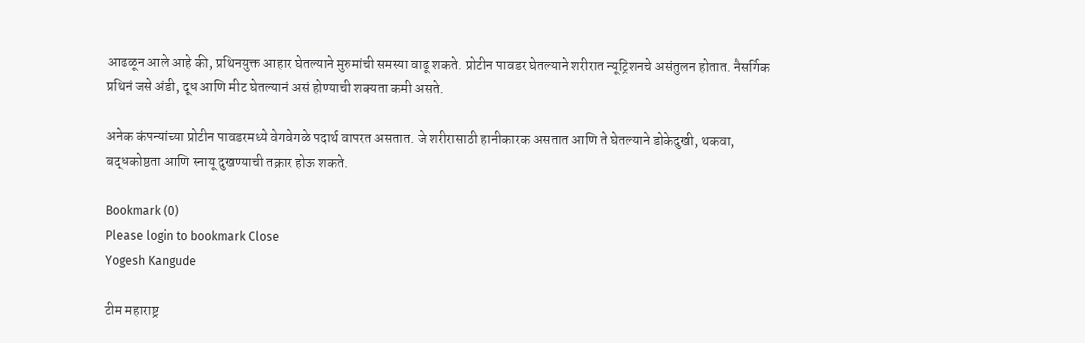आढळून आले आहे की, प्रथिनयुक्त आहार घेतल्याने मुरुमांची समस्या वाढू शकते. प्रोटीन पावडर घेतल्याने शरीरात न्यूट्रिशनचे असंतुलन होतात. नैसर्गिक प्रथिनं जसे अंडी, दूध आणि मीट घेतल्यानं असं होण्याची शक्यता कमी असते.

अनेक कंपन्यांच्या प्रोटीन पावडरमध्ये वेगवेगळे पदार्थ वापरत असतात. जे शरीरासाठी हानीकारक असतात आणि ते घेतल्याने डोकेदुखी, थकवा, बद्धकोष्ठता आणि स्नायू दुखण्याची तक्रार होऊ शकते.

Bookmark (0)
Please login to bookmark Close
Yogesh Kangude

टीम महाराष्ट्र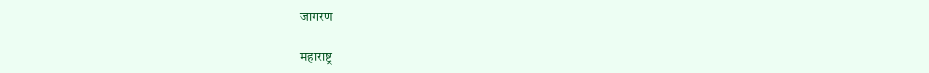जागरण

महाराष्ट्र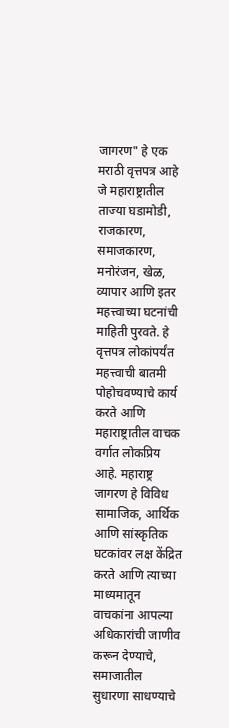जागरण" हे एक मराठी वृत्तपत्र आहे जे महाराष्ट्रातील ताज्या घडामोडी, राजकारण, समाजकारण, मनोरंजन, खेळ, व्यापार आणि इतर महत्त्वाच्या घटनांची माहिती पुरवते. हे वृत्तपत्र लोकांपर्यंत महत्त्वाची बातमी पोहोचवण्याचे कार्य करते आणि महाराष्ट्रातील वाचक वर्गात लोकप्रिय आहे. महाराष्ट्र जागरण हे विविध सामाजिक, आर्थिक आणि सांस्कृतिक घटकांवर लक्ष केंद्रित करते आणि त्याच्या माध्यमातून वाचकांना आपल्या अधिकारांची जाणीव करून देण्याचे, समाजातील सुधारणा साधण्याचे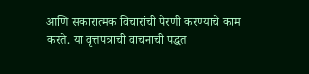आणि सकारात्मक विचारांची पेरणी करण्याचे काम करते. या वृत्तपत्राची वाचनाची पद्धत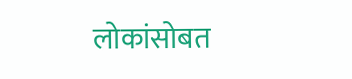लोकांसोबत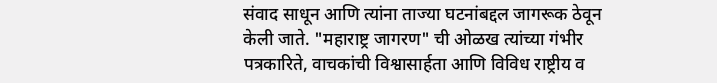संवाद साधून आणि त्यांना ताज्या घटनांबद्दल जागरूक ठेवून केली जाते. "महाराष्ट्र जागरण" ची ओळख त्यांच्या गंभीर पत्रकारिते, वाचकांची विश्वासार्हता आणि विविध राष्ट्रीय व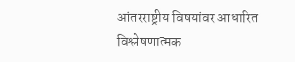आंतरराष्ट्रीय विषयांवर आधारित विश्लेषणात्मक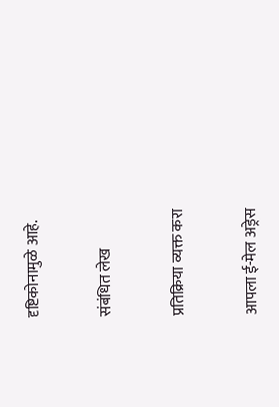दृष्टिकोनामुळे आहे.

संबंधित लेख

प्रतिक्रिया व्यक्त करा

आपला ई-मेल अड्रेस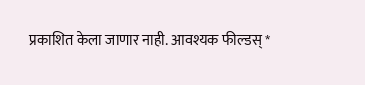प्रकाशित केला जाणार नाही. आवश्यक फील्डस् *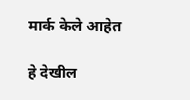मार्क केले आहेत

हे देखील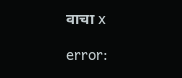वाचा x

error: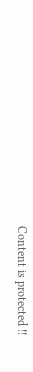Content is protected !!